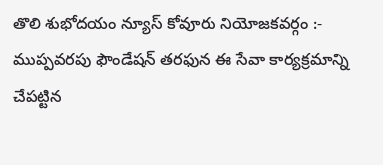తొలి శుభోదయం న్యూస్ కోవూరు నియోజకవర్గం :-
ముప్పవరపు ఫౌండేషన్ తరఫున ఈ సేవా కార్యక్రమాన్ని చేపట్టిన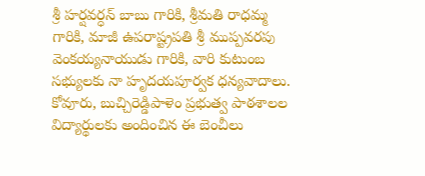శ్రీ హర్షవర్ధన్ బాబు గారికి, శ్రీమతి రాధమ్మ గారికి, మాజీ ఉపరాష్ట్రపతి శ్రీ ముప్పవరపు వెంకయ్యనాయుడు గారికి, వారి కుటుంబ సభ్యులకు నా హృదయపూర్వక ధన్యవాదాలు.
కోవూరు, బుచ్చిరెడ్డిపాళెం ప్రభుత్వ పాఠశాలల విద్యార్థులకు అందించిన ఈ బెంచీలు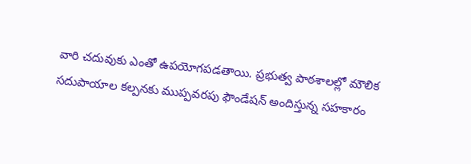వారి చదువుకు ఎంతో ఉపయోగపడతాయి. ప్రభుత్వ పాఠశాలల్లో మౌలిక సదుపాయాల కల్పనకు ముప్పవరపు ఫౌండేషన్ అందిస్తున్న సహకారం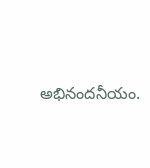అభినందనీయం.